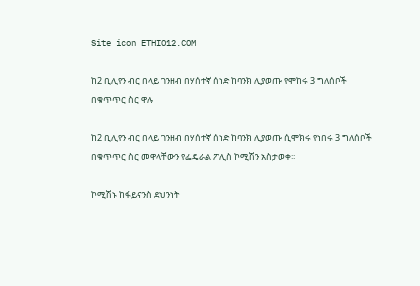Site icon ETHIO12.COM

ከ2 ቢሊየን ብር በላይ ገንዘብ በሃሰተኛ ሰነድ ከባንክ ሊያወጡ የሞከሩ 3 ግለሰቦች በቁጥጥር ስር ዋሉ

ከ2 ቢሊየን ብር በላይ ገንዘብ በሃሰተኛ ሰነድ ከባንክ ሊያወጡ ሲሞክሩ የነበሩ 3 ግለሰቦች በቁጥጥር ስር መዋላቸውን የፌዴራል ፖሊስ ኮሚሽን አስታወቀ፡፡

ኮሚሽኑ ከፋይናንስ ደህንነት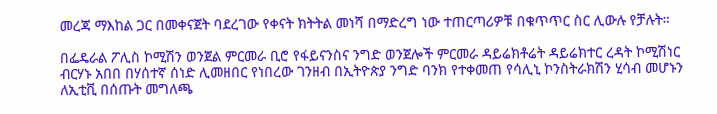መረጃ ማእከል ጋር በመቀናጀት ባደረገው የቀናት ክትትል መነሻ በማድረግ ነው ተጠርጣሪዎቹ በቁጥጥር ስር ሊውሉ የቻሉት።

በፌዴራል ፖሊስ ኮሚሽን ወንጀል ምርመራ ቢሮ የፋይናንስና ንግድ ወንጀሎች ምርመራ ዳይሬክቶሬት ዳይሬክተር ረዳት ኮሚሽነር ብርሃኑ አበበ በሃሰተኛ ሰነድ ሊመዘበር የነበረው ገንዘብ በኢትዮጵያ ንግድ ባንክ የተቀመጠ የሳሊኒ ኮንስትራክሽን ሂሳብ መሆኑን ለኢቲቪ በሰጡት መግለጫ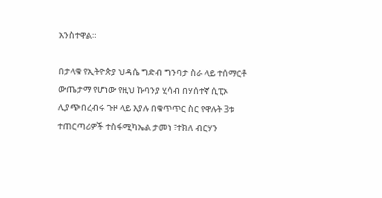አንስተዋል።

በታላቁ የኢትዮጵያ ህዳሴ ግድብ ግንባታ ስራ ላይ ተሰማርቶ ውጤታማ የሆነው የዚህ ኩባንያ ሂሳብ በሃሰተኛ ሲፒኦ ሊያጭበረብሩ ጉዞ ላይ እያሉ በቁጥጥር ስር የዋሉት 3ቱ ተጠርጣሪዎች ተስፋሚካኤል ታመነ ፣ተክለ ብርሃን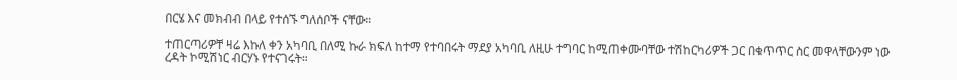በርሄ እና መክብብ በላይ የተሰኙ ግለሰቦች ናቸው።

ተጠርጣሪዎቸ ዛሬ እኩለ ቀን አካባቢ በለሚ ኩራ ክፍለ ከተማ የተባበሩት ማደያ አካባቢ ለዚሁ ተግባር ከሚጠቀሙባቸው ተሽከርካሪዎች ጋር በቁጥጥር ስር መዋላቸውንም ነው ረዳት ኮሚሽነር ብርሃኑ የተናገሩት።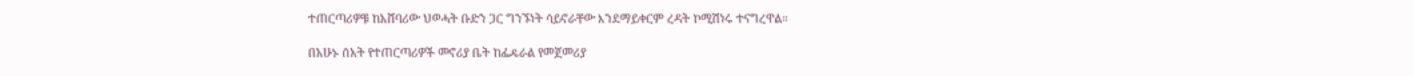ተጠርጣሪዎቹ ከአሸባሪው ህወሓት ቡድን ጋር ግንኙነት ሳይኖራቸው እንደማይቀርም ረዳት ኮሚሽነሩ ተናግረዋል።

በአሁኑ ሰአት የተጠርጣሪዎች መኖሪያ ቤት ከፌዴራል የመጀመሪያ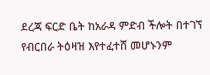ደረጃ ፍርድ ቤት ከአራዳ ምድብ ችሎት በተገኘ የብርበራ ትዕዛዝ እየተፈተሸ መሆኑንም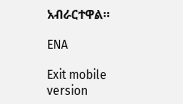አብራርተዋል።

ENA

Exit mobile version